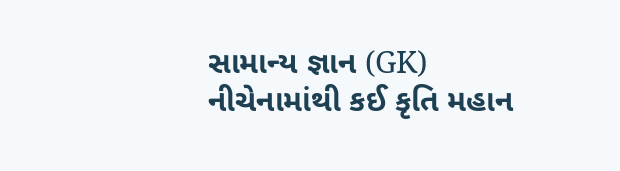સામાન્ય જ્ઞાન (GK)
નીચેનામાંથી કઈ કૃતિ મહાન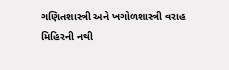ગણિતશાસ્ત્રી અને ખગોળશાસ્ત્રી વરાહ મિહિરની નથી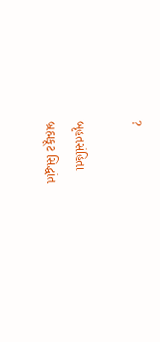?

બૃહતસંહિતા
બ્રહ્મકૂટ સિદ્ધાંત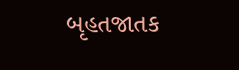બૃહતજાતક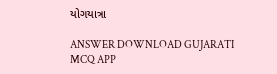યોગયાત્રા

ANSWER DOWNLOAD GUJARATI MCQ APP